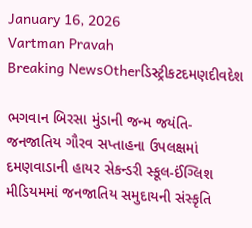January 16, 2026
Vartman Pravah
Breaking NewsOtherડિસ્ટ્રીકટદમણદીવદેશ

ભગવાન બિરસા મુંડાની જન્‍મ જયંતિ-જનજાતિય ગૌરવ સપ્તાહના ઉપલક્ષમાં દમણવાડાની હાયર સેકન્‍ડરી સ્‍કૂલ-ઈંગ્‍લિશ મીડિયમમાં જનજાતિય સમુદાયની સંસ્‍કૃતિ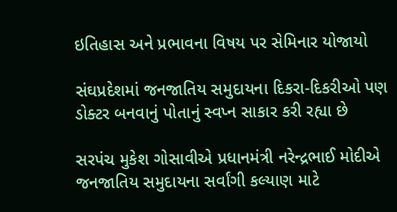ઇતિહાસ અને પ્રભાવના વિષય પર સેમિનાર યોજાયો

સંઘપ્રદેશમાં જનજાતિય સમુદાયના દિકરા-દિકરીઓ પણ ડોક્‍ટર બનવાનું પોતાનું સ્‍વપ્‍ન સાકાર કરી રહ્યા છે

સરપંચ મુકેશ ગોસાવીએ પ્રધાનમંત્રી નરેન્‍દ્રભાઈ મોદીએ જનજાતિય સમુદાયના સર્વાંગી કલ્‍યાણ માટે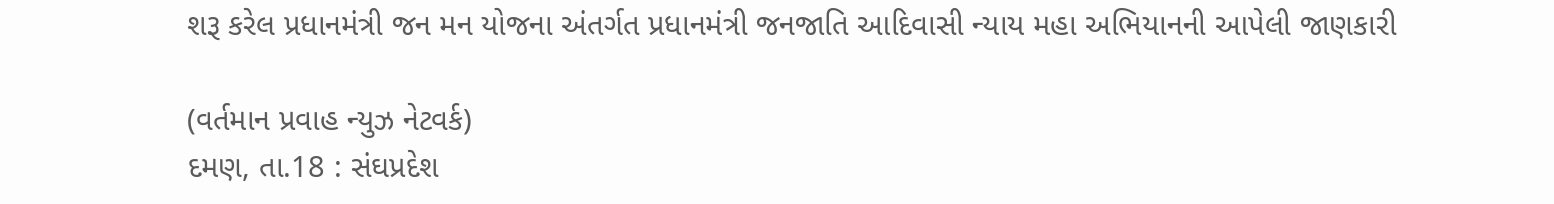શરૂ કરેલ પ્રધાનમંત્રી જન મન યોજના અંતર્ગત પ્રધાનમંત્રી જનજાતિ આદિવાસી ન્‍યાય મહા અભિયાનની આપેલી જાણકારી

(વર્તમાન પ્રવાહ ન્‍યુઝ નેટવર્ક)
દમણ, તા.18 : સંઘપ્રદેશ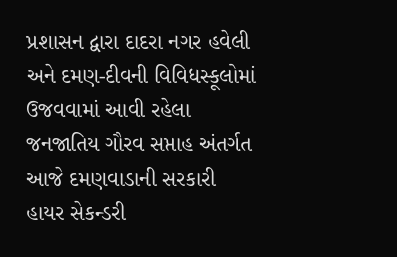પ્રશાસન દ્વારા દાદરા નગર હવેલી અને દમણ-દીવની વિવિધસ્‍કૂલોમાં ઉજવવામાં આવી રહેલા જનજાતિય ગૌરવ સપ્તાહ અંતર્ગત આજે દમણવાડાની સરકારી હાયર સેકન્‍ડરી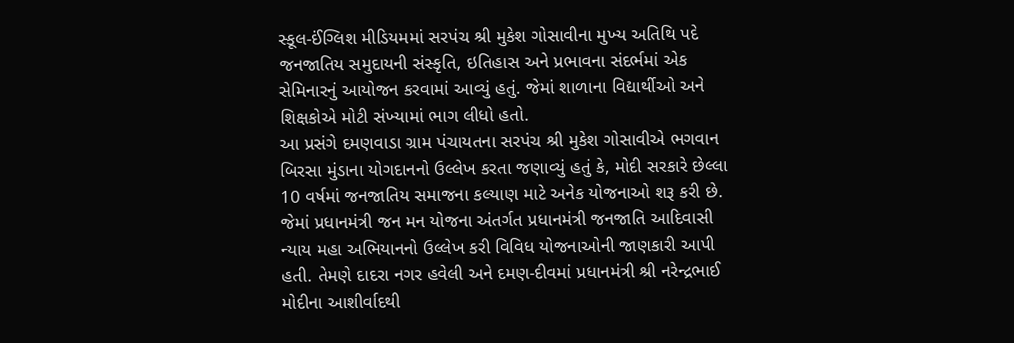સ્‍કૂલ-ઈંગ્‍લિશ મીડિયમમાં સરપંચ શ્રી મુકેશ ગોસાવીના મુખ્‍ય અતિથિ પદે જનજાતિય સમુદાયની સંસ્‍કૃતિ, ઇતિહાસ અને પ્રભાવના સંદર્ભમાં એક સેમિનારનું આયોજન કરવામાં આવ્‍યું હતું. જેમાં શાળાના વિદ્યાર્થીઓ અને શિક્ષકોએ મોટી સંખ્‍યામાં ભાગ લીધો હતો.
આ પ્રસંગે દમણવાડા ગ્રામ પંચાયતના સરપંચ શ્રી મુકેશ ગોસાવીએ ભગવાન બિરસા મુંડાના યોગદાનનો ઉલ્લેખ કરતા જણાવ્‍યું હતું કે, મોદી સરકારે છેલ્લા 10 વર્ષમાં જનજાતિય સમાજના કલ્‍યાણ માટે અનેક યોજનાઓ શરૂ કરી છે. જેમાં પ્રધાનમંત્રી જન મન યોજના અંતર્ગત પ્રધાનમંત્રી જનજાતિ આદિવાસી ન્‍યાય મહા અભિયાનનો ઉલ્લેખ કરી વિવિધ યોજનાઓની જાણકારી આપી હતી. તેમણે દાદરા નગર હવેલી અને દમણ-દીવમાં પ્રધાનમંત્રી શ્રી નરેન્‍દ્રભાઈ મોદીના આશીર્વાદથી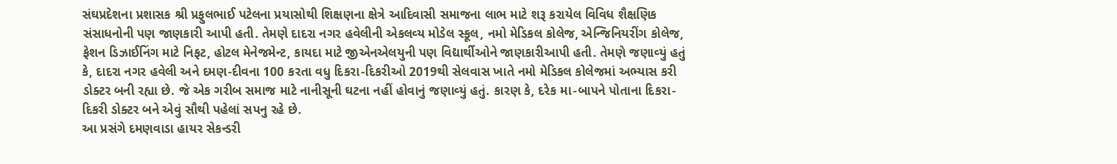સંઘપ્રદેશના પ્રશાસક શ્રી પ્રફુલભાઈ પટેલના પ્રયાસોથી શિક્ષણના ક્ષેત્રે આદિવાસી સમાજના લાભ માટે શરૂ કરાયેલ વિવિધ શૈક્ષણિક સંસાધનોની પણ જાણકારી આપી હતી. તેમણે દાદરા નગર હવેલીની એકલવ્‍ય મોડેલ સ્‍કૂલ, નમો મેડિકલ કોલેજ, એન્‍જિનિયરીંગ કોલેજ, ફેશન ડિઝાઈનિંગ માટે નિફટ, હોટલ મેનેજમેન્‍ટ, કાયદા માટે જીએનએલયુની પણ વિદ્યાર્થીઓને જાણકારીઆપી હતી. તેમણે જણાવ્‍યું હતું કે, દાદરા નગર હવેલી અને દમણ-દીવના 100 કરતા વધુ દિકરા-દિકરીઓ 2019થી સેલવાસ ખાતે નમો મેડિકલ કોલેજમાં અભ્‍યાસ કરી ડોક્‍ટર બની રહ્યા છે. જે એક ગરીબ સમાજ માટે નાનીસૂની ઘટના નહીં હોવાનું જણાવ્‍યું હતું. કારણ કે, દરેક મા-બાપને પોતાના દિકરા-દિકરી ડોક્‍ટર બને એવું સૌથી પહેલાં સપનુ રહે છે.
આ પ્રસંગે દમણવાડા હાયર સેકન્‍ડરી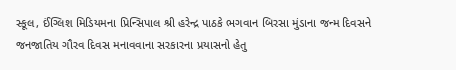સ્‍કૂલ, ઈંગ્‍લિશ મિડિયમના પ્રિન્‍સિપાલ શ્રી હરેન્‍દ્ર પાઠકે ભગવાન બિરસા મુંડાના જન્‍મ દિવસને જનજાતિય ગૌરવ દિવસ મનાવવાના સરકારના પ્રયાસનો હેતુ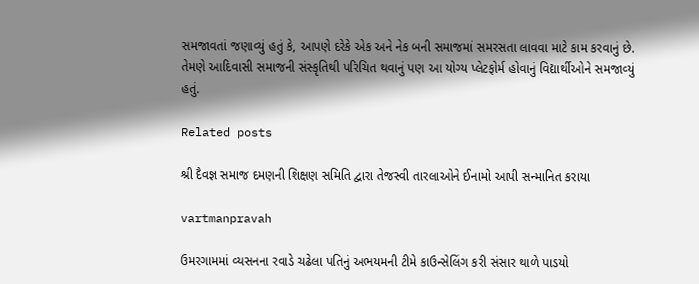સમજાવતાં જણાવ્‍યું હતું કે, આપણે દરેકે એક અને નેક બની સમાજમાં સમરસતા લાવવા માટે કામ કરવાનું છે. તેમણે આદિવાસી સમાજની સંસ્‍કૃતિથી પરિચિત થવાનું પણ આ યોગ્‍ય પ્‍લેટફોર્મ હોવાનું વિદ્યાર્થીઓને સમજાવ્‍યું હતું.

Related posts

શ્રી દૈવજ્ઞ સમાજ દમણની શિક્ષણ સમિતિ દ્વારા તેજસ્‍વી તારલાઓને ઈનામો આપી સન્‍માનિત કરાયા

vartmanpravah

ઉમરગામમાં વ્યસનના રવાડે ચઢેલા પતિનું અભયમની ટીમે કાઉન્સેલિંગ કરી સંસાર થાળે પાડયો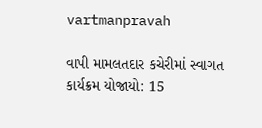vartmanpravah

વાપી મામલતદાર કચેરીમાં સ્‍વાગત કાર્યક્રમ યોજાયો: 15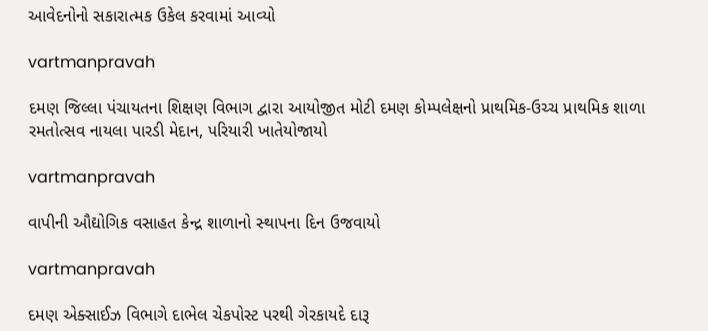આવેદનોનો સકારાત્‍મક ઉકેલ કરવામાં આવ્‍યો

vartmanpravah

દમણ જિલ્લા પંચાયતના શિક્ષણ વિભાગ દ્વારા આયોજીત મોટી દમણ કોમ્‍પલેક્ષનો પ્રાથમિક-ઉચ્‍ચ પ્રાથમિક શાળા રમતોત્‍સવ નાયલા પારડી મેદાન, પરિયારી ખાતેયોજાયો

vartmanpravah

વાપીની ઔદ્યોગિક વસાહત કેન્‍દ્ર શાળાનો સ્‍થાપના દિન ઉજવાયો

vartmanpravah

દમણ એક્‍સાઈઝ વિભાગે દાભેલ ચેકપોસ્‍ટ પરથી ગેરકાયદે દારૂ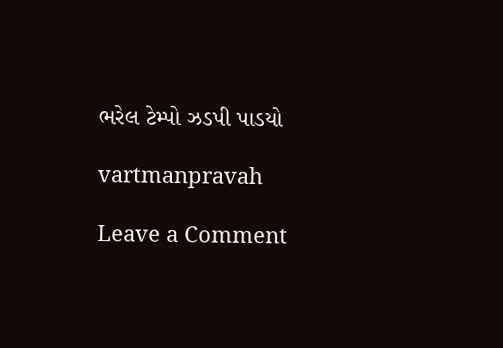ભરેલ ટેમ્‍પો ઝડપી પાડયો

vartmanpravah

Leave a Comment